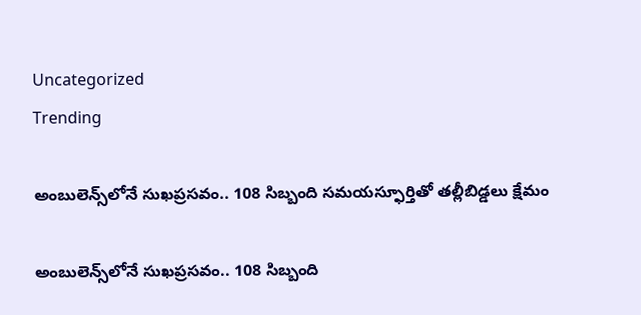Uncategorized
Trending

అంబులెన్స్‌లోనే సుఖప్రసవం.. 108 సిబ్బంది సమయస్ఫూర్తితో తల్లీబిడ్డలు క్షేమం

అంబులెన్స్‌లోనే సుఖప్రసవం.. 108 సిబ్బంది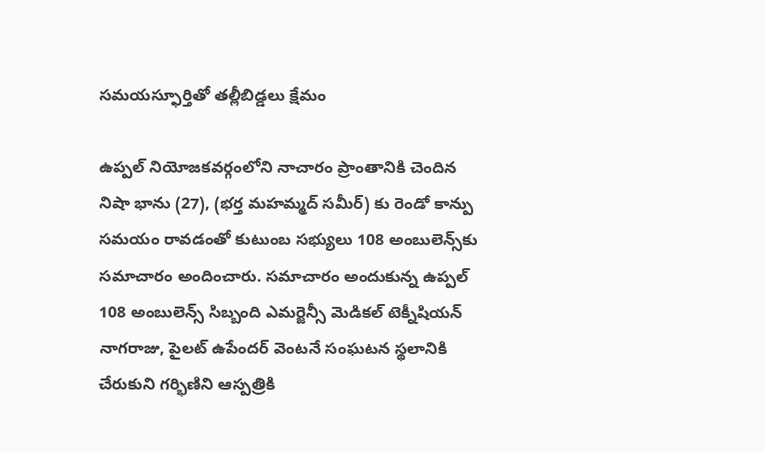సమయస్ఫూర్తితో తల్లీబిడ్డలు క్షేమం

ఉప్పల్ నియోజకవర్గంలోని నాచారం ప్రాంతానికి చెందిన నిషా భాను (27), (భర్త మహమ్మద్ సమీర్‌) కు రెండో కాన్పు సమయం రావడంతో కుటుంబ సభ్యులు 108 అంబులెన్స్‌కు సమాచారం అందించారు. సమాచారం అందుకున్న ఉప్పల్ 108 అంబులెన్స్ సిబ్బంది ఎమర్జెన్సీ మెడికల్ టెక్నీషియన్ నాగరాజు, పైలట్ ఉపేందర్ వెంటనే సంఘటన స్థలానికి చేరుకుని గర్భిణిని ఆస్పత్రికి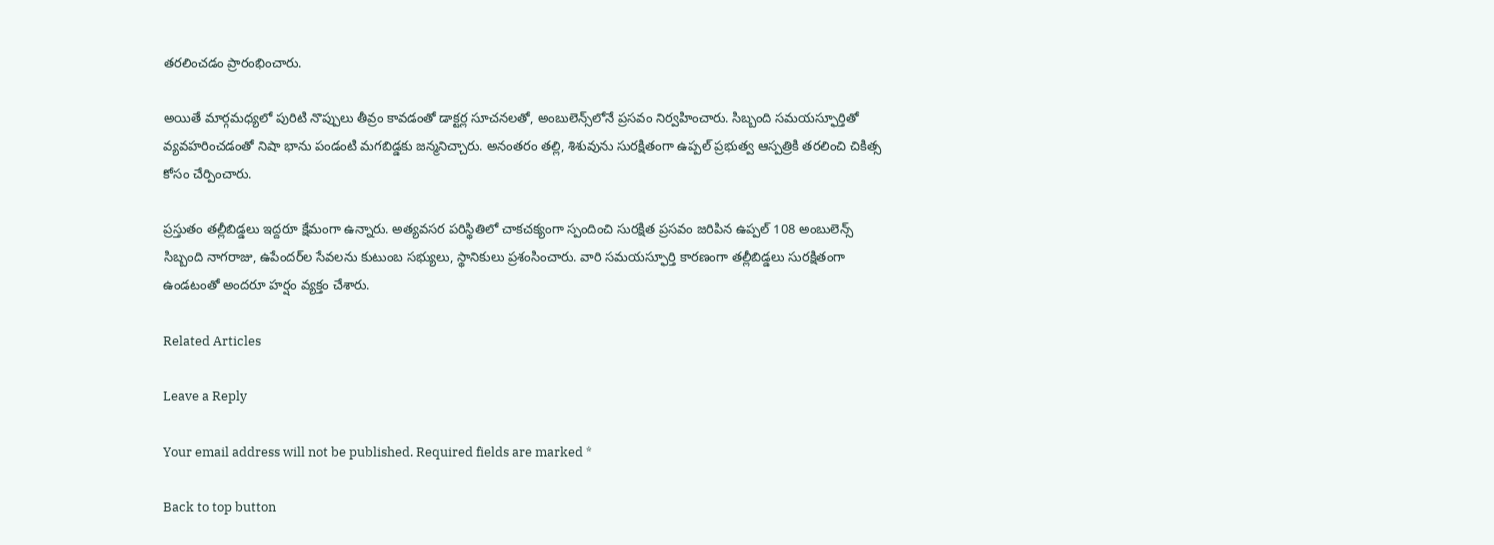తరలించడం ప్రారంభించారు.

అయితే మార్గమధ్యలో పురిటి నొప్పులు తీవ్రం కావడంతో డాక్టర్ల సూచనలతో, అంబులెన్స్‌లోనే ప్రసవం నిర్వహించారు. సిబ్బంది సమయస్ఫూర్తితో వ్యవహరించడంతో నిషా భాను పండంటి మగబిడ్డకు జన్మనిచ్చారు. అనంతరం తల్లి, శిశువును సురక్షితంగా ఉప్పల్ ప్రభుత్వ ఆస్పత్రికి తరలించి చికిత్స కోసం చేర్పించారు.

ప్రస్తుతం తల్లీబిడ్డలు ఇద్దరూ క్షేమంగా ఉన్నారు. అత్యవసర పరిస్థితిలో చాకచక్యంగా స్పందించి సురక్షిత ప్రసవం జరిపిన ఉప్పల్ 108 అంబులెన్స్ సిబ్బంది నాగరాజు, ఉపేందర్‌ల సేవలను కుటుంబ సభ్యులు, స్థానికులు ప్రశంసించారు. వారి సమయస్ఫూర్తి కారణంగా తల్లీబిడ్డలు సురక్షితంగా ఉండటంతో అందరూ హర్షం వ్యక్తం చేశారు.

Related Articles

Leave a Reply

Your email address will not be published. Required fields are marked *

Back to top button